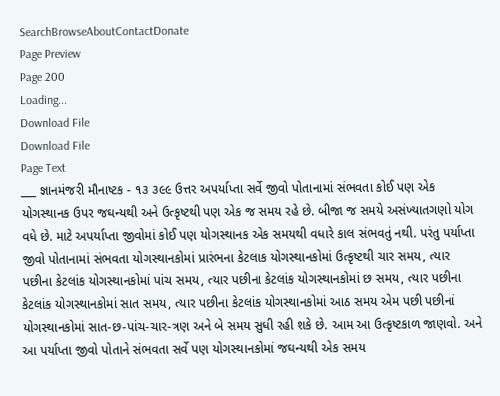SearchBrowseAboutContactDonate
Page Preview
Page 200
Loading...
Download File
Download File
Page Text
___ જ્ઞાનમંજરી મૌનાષ્ટક - ૧૩ ૩૯૯ ઉત્તર અપર્યાપ્તા સર્વે જીવો પોતાનામાં સંભવતા કોઈ પણ એક યોગસ્થાનક ઉપર જઘન્યથી અને ઉત્કૃષ્ટથી પણ એક જ સમય રહે છે. બીજા જ સમયે અસંખ્યાતગણો યોગ વધે છે. માટે અપર્યાપ્તા જીવોમાં કોઈ પણ યોગસ્થાનક એક સમયથી વધારે કાલ સંભવતું નથી. પરંતુ પર્યાપ્તા જીવો પોતાનામાં સંભવતા યોગસ્થાનકોમાં પ્રારંભના કેટલાક યોગસ્થાનકોમાં ઉત્કૃષ્ટથી ચાર સમય, ત્યાર પછીના કેટલાંક યોગસ્થાનકોમાં પાંચ સમય, ત્યાર પછીના કેટલાંક યોગસ્થાનકોમાં છ સમય, ત્યાર પછીના કેટલાંક યોગસ્થાનકોમાં સાત સમય, ત્યાર પછીના કેટલાંક યોગસ્થાનકોમાં આઠ સમય એમ પછી પછીનાં યોગસ્થાનકોમાં સાત-છ-પાંચ-ચાર-ત્રણ અને બે સમય સુધી રહી શકે છે. આમ આ ઉત્કૃષ્ટકાળ જાણવો. અને આ પર્યાપ્તા જીવો પોતાને સંભવતા સર્વે પણ યોગસ્થાનકોમાં જઘન્યથી એક સમય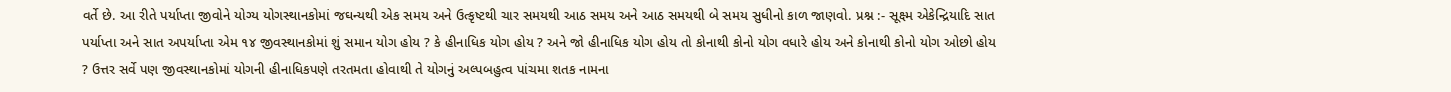વર્તે છે. આ રીતે પર્યાપ્તા જીવોને યોગ્ય યોગસ્થાનકોમાં જઘન્યથી એક સમય અને ઉત્કૃષ્ટથી ચાર સમયથી આઠ સમય અને આઠ સમયથી બે સમય સુધીનો કાળ જાણવો. પ્રશ્ન :- સૂક્ષ્મ એકેન્દ્રિયાદિ સાત પર્યાપ્તા અને સાત અપર્યાપ્તા એમ ૧૪ જીવસ્થાનકોમાં શું સમાન યોગ હોય ? કે હીનાધિક યોગ હોય ? અને જો હીનાધિક યોગ હોય તો કોનાથી કોનો યોગ વધારે હોય અને કોનાથી કોનો યોગ ઓછો હોય ? ઉત્તર સર્વે પણ જીવસ્થાનકોમાં યોગની હીનાધિકપણે તરતમતા હોવાથી તે યોગનું અલ્પબહુત્વ પાંચમા શતક નામના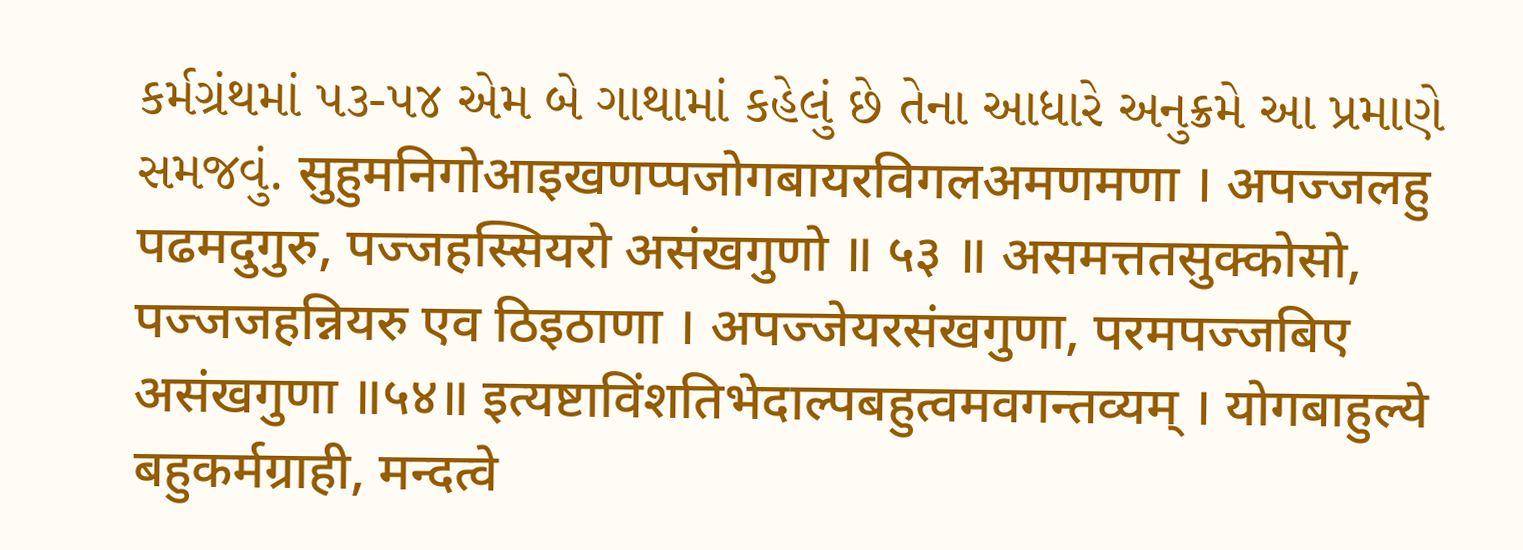કર્મગ્રંથમાં ૫૩-૫૪ એમ બે ગાથામાં કહેલું છે તેના આધારે અનુક્રમે આ પ્રમાણે સમજવું. सुहुमनिगोआइखणप्पजोगबायरविगलअमणमणा । अपज्जलहु पढमदुगुरु, पज्जहस्सियरो असंखगुणो ॥ ५३ ॥ असमत्ततसुक्कोसो, पज्जजहन्नियरु एव ठिइठाणा । अपज्जेयरसंखगुणा, परमपज्जबिए असंखगुणा ॥५४॥ इत्यष्टाविंशतिभेदाल्पबहुत्वमवगन्तव्यम् । योगबाहुल्ये बहुकर्मग्राही, मन्दत्वे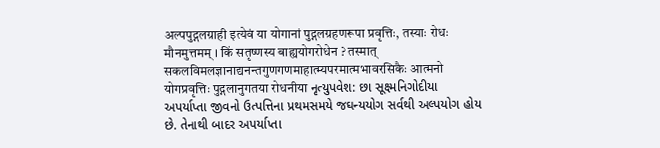अल्पपुद्गलग्राही इत्येवं या योगानां पुद्गलग्रहणरूपा प्रवृत्तिः, तस्याः रोधः मौनमुत्तमम् । किं सतृष्णस्य बाह्ययोगरोधेन ? तस्मात् सकलविमलज्ञानाद्यनन्तगुणगणमाहात्म्यपरमात्मभावरसिकैः आत्मनो योगप्रवृत्तिः पुद्गलानुगतया रोधनीया નૃત્યુપવેશ: છા સૂક્ષ્મનિગોદીયા અપર્યાપ્તા જીવનો ઉત્પત્તિના પ્રથમસમયે જઘન્યયોગ સર્વથી અલ્પયોગ હોય છે. તેનાથી બાદર અપર્યાપ્તા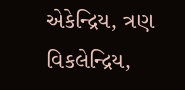એકેન્દ્રિય, ત્રણ વિકલેન્દ્રિય,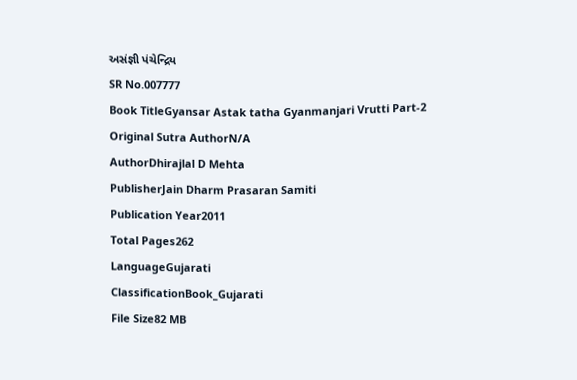અસંજ્ઞી પંચેન્દ્રિય
SR No.007777
Book TitleGyansar Astak tatha Gyanmanjari Vrutti Part-2
Original Sutra AuthorN/A
AuthorDhirajlal D Mehta
PublisherJain Dharm Prasaran Samiti
Publication Year2011
Total Pages262
LanguageGujarati
ClassificationBook_Gujarati
File Size82 MB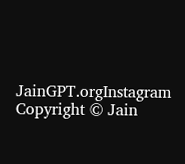JainGPT.orgInstagram
Copyright © Jain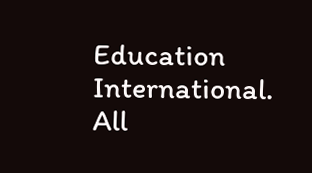Education International. All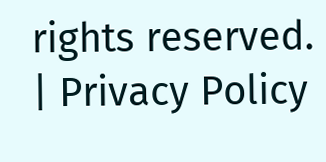rights reserved. | Privacy Policy